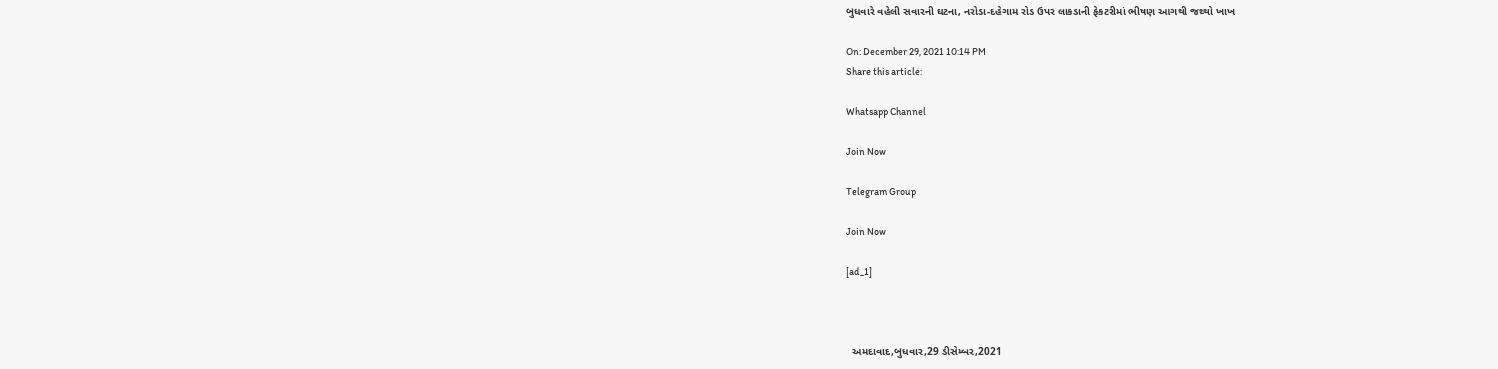બુધવારે વહેલી સવારની ઘટના, નરોડા-દહેગામ રોડ ઉપર લાકડાની ફેકટરીમાં ભીષણ આગથી જથ્થો ખાખ

On: December 29, 2021 10:14 PM
Share this article:

Whatsapp Channel

Join Now

Telegram Group

Join Now

[ad_1]



  અમદાવાદ,બુધવાર,29 ડીસેમ્બર,2021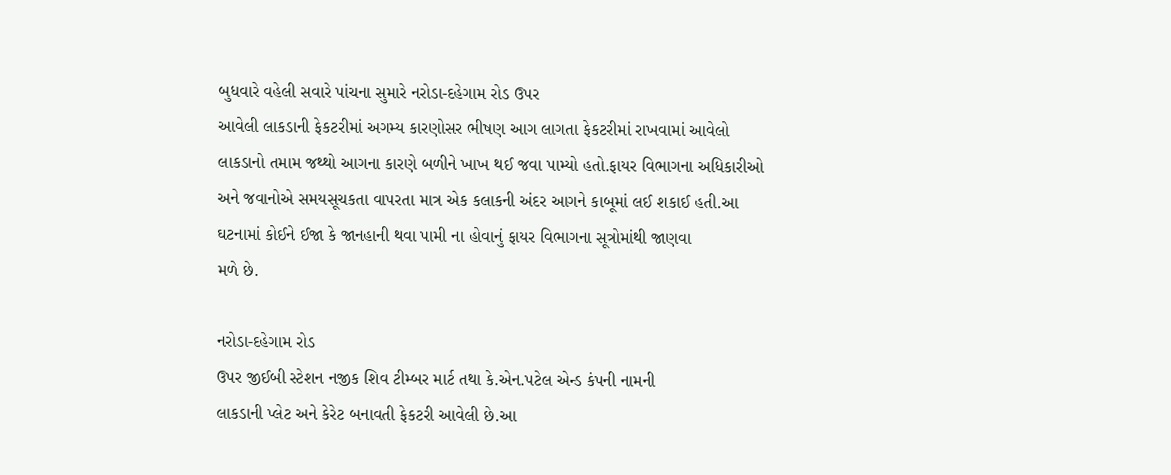બુધવારે વહેલી સવારે પાંચના સુમારે નરોડા-દહેગામ રોડ ઉપર
આવેલી લાકડાની ફેકટરીમાં અગમ્ય કારણોસર ભીષણ આગ લાગતા ફેકટરીમાં રાખવામાં આવેલો
લાકડાનો તમામ જથ્થો આગના કારણે બળીને ખાખ થઈ જવા પામ્યો હતો.ફાયર વિભાગના અધિકારીઓ
અને જવાનોએ સમયસૂચકતા વાપરતા માત્ર એક કલાકની અંદર આગને કાબૂમાં લઈ શકાઈ હતી.આ
ઘટનામાં કોઈને ઈજા કે જાનહાની થવા પામી ના હોવાનું ફાયર વિભાગના સૂત્રોમાંથી જાણવા
મળે છે.

નરોડા-દહેગામ રોડ
ઉપર જીઈબી સ્ટેશન નજીક શિવ ટીમ્બર માર્ટ તથા કે.એન.પટેલ એન્ડ કંપની નામની
લાકડાની પ્લેટ અને કેરેટ બનાવતી ફેકટરી આવેલી છે.આ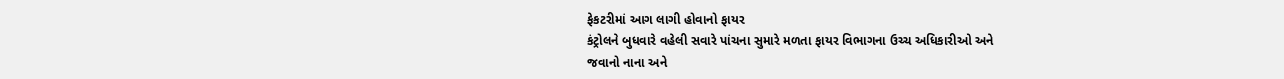ફેકટરીમાં આગ લાગી હોવાનો ફાયર
કંટ્રોલને બુધવારે વહેલી સવારે પાંચના સુમારે મળતા ફાયર વિભાગના ઉચ્ચ અધિકારીઓ અને
જવાનો નાના અને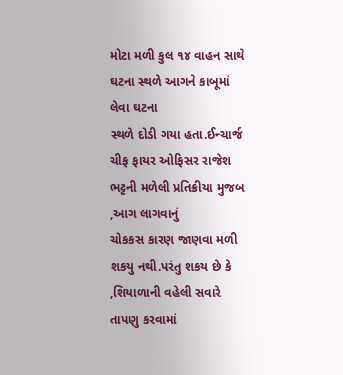મોટા મળી કુલ ૧૪ વાહન સાથે ઘટના સ્થળે આગને કાબૂમાં લેવા ઘટના
સ્થળે દોડી ગયા હતા.ઈન્ચાર્જ ચીફ ફાયર ઓફિસર રાજેશ ભટ્ટની મળેલી પ્રતિક્રીયા મુજબ
,આગ લાગવાનું
ચોકકસ કારણ જાણવા મળી શકયુ નથી.પરંતુ શકય છે કે
,શિયાળાની વહેલી સવારે તાપણુ કરવામાં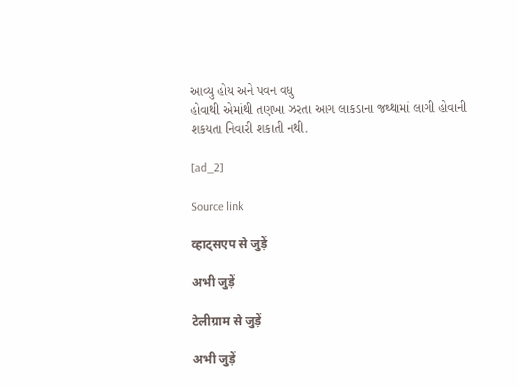આવ્યુ હોય અને પવન વધુ
હોવાથી એમાંથી તણખા ઝરતા આગ લાકડાના જથ્થામાં લાગી હોવાની શકયતા નિવારી શકાતી નથી.

[ad_2]

Source link

व्हाट्सएप से जुड़ें

अभी जुड़ें

टेलीग्राम से जुड़ें

अभी जुड़ें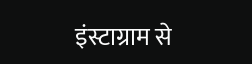इंस्टाग्राम से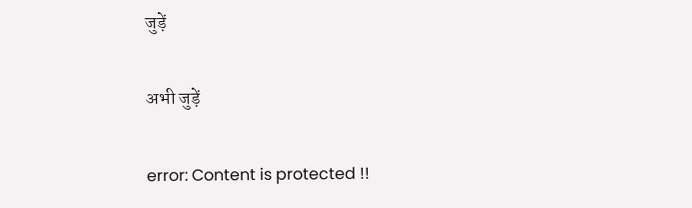जुड़ें

अभी जुड़ें

error: Content is protected !!